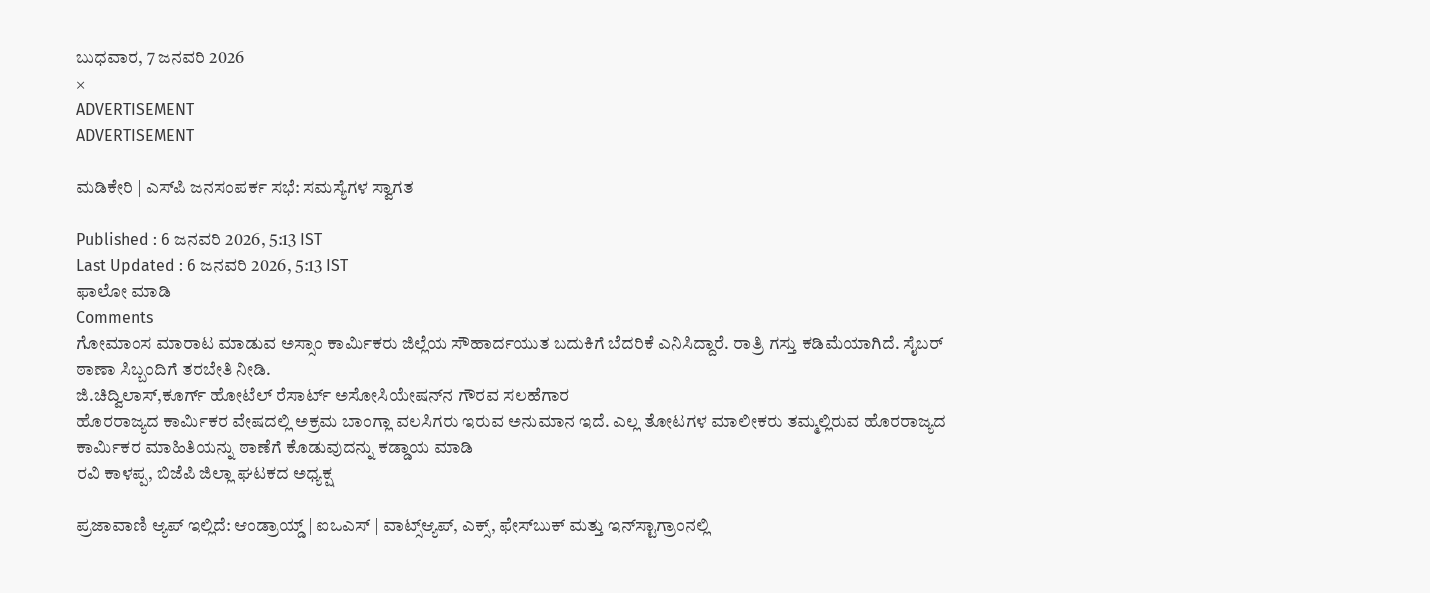ಬುಧವಾರ, 7 ಜನವರಿ 2026
×
ADVERTISEMENT
ADVERTISEMENT

ಮಡಿಕೇರಿ | ಎಸ್‌ಪಿ ಜನಸಂಪರ್ಕ ಸಭೆ: ಸಮಸ್ಯೆಗಳ ಸ್ವಾಗತ

Published : 6 ಜನವರಿ 2026, 5:13 IST
Last Updated : 6 ಜನವರಿ 2026, 5:13 IST
ಫಾಲೋ ಮಾಡಿ
Comments
ಗೋಮಾಂಸ ಮಾರಾಟ ಮಾಡುವ ಅಸ್ಸಾಂ ಕಾರ್ಮಿಕರು ಜಿಲ್ಲೆಯ ಸೌಹಾರ್ದಯುತ ಬದುಕಿಗೆ ಬೆದರಿಕೆ ಎನಿಸಿದ್ದಾರೆ. ರಾತ್ರಿ ಗಸ್ತು ಕಡಿಮೆಯಾಗಿದೆ. ಸೈಬರ್‌ ಠಾಣಾ ಸಿಬ್ಬಂದಿಗೆ ತರಬೇತಿ ನೀಡಿ.
ಜಿ.ಚಿದ್ವಿಲಾಸ್,ಕೂರ್ಗ್ ಹೋಟೆಲ್ ರೆಸಾರ್ಟ್ ಅಸೋಸಿಯೇಷನ್‌ನ ಗೌರವ ಸಲಹೆಗಾರ
ಹೊರರಾಜ್ಯದ ಕಾರ್ಮಿಕರ ವೇಷದಲ್ಲಿ ಅಕ್ರಮ ಬಾಂಗ್ಲಾ ವಲಸಿಗರು ಇರುವ ಅನುಮಾನ ಇದೆ. ಎಲ್ಲ ತೋಟಗಳ ಮಾಲೀಕರು ತಮ್ಮಲ್ಲಿರುವ ಹೊರರಾಜ್ಯದ ಕಾರ್ಮಿಕರ ಮಾಹಿತಿಯನ್ನು ಠಾಣೆಗೆ ಕೊಡುವುದನ್ನು ಕಡ್ಡಾಯ ಮಾಡಿ
ರವಿ ಕಾಳಪ್ಪ, ಬಿಜೆಪಿ ಜಿಲ್ಲಾ ಘಟಕದ ಅಧ್ಯಕ್ಷ

ಪ್ರಜಾವಾಣಿ ಆ್ಯಪ್ ಇಲ್ಲಿದೆ: ಆಂಡ್ರಾಯ್ಡ್ | ಐಒಎಸ್ | ವಾಟ್ಸ್ಆ್ಯಪ್, ಎಕ್ಸ್, ಫೇಸ್‌ಬುಕ್ ಮತ್ತು ಇನ್‌ಸ್ಟಾಗ್ರಾಂನಲ್ಲಿ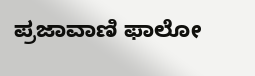ಪ್ರಜಾವಾಣಿ ಫಾಲೋ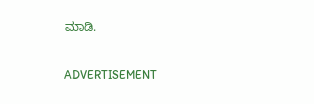ಮಾಡಿ.

ADVERTISEMENT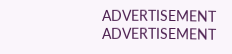ADVERTISEMENT
ADVERTISEMENT